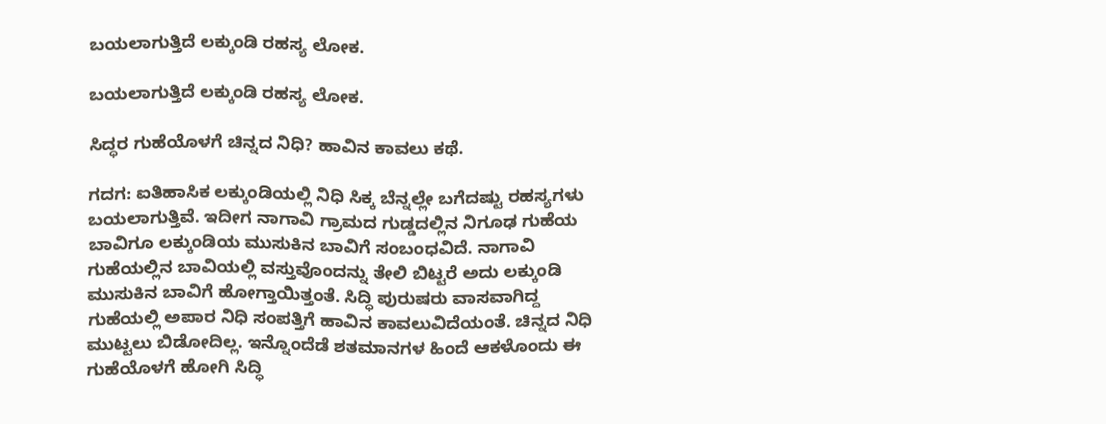ಬಯಲಾಗುತ್ತಿದೆ ಲಕ್ಕುಂಡಿ ರಹಸ್ಯ ಲೋಕ.

ಬಯಲಾಗುತ್ತಿದೆ ಲಕ್ಕುಂಡಿ ರಹಸ್ಯ ಲೋಕ.

ಸಿದ್ಧರ ಗುಹೆಯೊಳಗೆ ಚಿನ್ನದ ನಿಧಿ? ಹಾವಿನ ಕಾವಲು ಕಥೆ.

ಗದಗ: ಐತಿಹಾಸಿಕ ಲಕ್ಕುಂಡಿಯಲ್ಲಿ ನಿಧಿ ಸಿಕ್ಕ ಬೆನ್ನಲ್ಲೇ ಬಗೆದಷ್ಟು ರಹಸ್ಯಗಳು ಬಯಲಾಗುತ್ತಿವೆ. ಇದೀಗ ನಾಗಾವಿ ಗ್ರಾಮದ ಗುಡ್ಡದಲ್ಲಿನ ನಿಗೂಢ ಗುಹೆಯ ಬಾವಿಗೂ ಲಕ್ಕುಂಡಿಯ ಮುಸುಕಿನ ಬಾವಿಗೆ ಸಂಬಂಧವಿದೆ. ನಾಗಾವಿ ಗುಹೆಯಲ್ಲಿನ ಬಾವಿಯಲ್ಲಿ ವಸ್ತುವೊಂದನ್ನು ತೇಲಿ ಬಿಟ್ಟರೆ ಅದು ಲಕ್ಕುಂಡಿ ಮುಸುಕಿನ ಬಾವಿಗೆ ಹೋಗ್ತಾಯಿತ್ತಂತೆ. ಸಿದ್ಧಿ ಪುರುಷರು ವಾಸವಾಗಿದ್ದ ಗುಹೆಯಲ್ಲಿ ಅಪಾರ ನಿಧಿ ಸಂಪತ್ತಿಗೆ ಹಾವಿನ ಕಾವಲುವಿದೆಯಂತೆ. ಚಿನ್ನದ ನಿಧಿ ಮುಟ್ಟಲು ಬಿಡೋದಿಲ್ಲ. ಇನ್ನೊಂದೆಡೆ ಶತಮಾನಗಳ ಹಿಂದೆ ಆಕಳೊಂದು ಈ ಗುಹೆಯೊಳಗೆ ಹೋಗಿ ಸಿದ್ಧಿ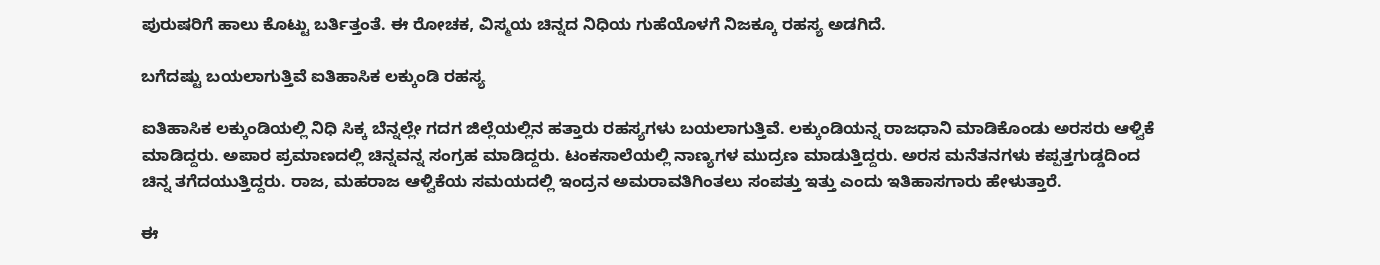ಪುರುಷರಿಗೆ ಹಾಲು ಕೊಟ್ಟು ಬರ್ತಿತ್ತಂತೆ. ಈ ರೋಚಕ, ವಿಸ್ಮಯ ಚಿನ್ನದ ನಿಧಿಯ ಗುಹೆಯೊಳಗೆ ನಿಜಕ್ಕೂ ರಹಸ್ಯ ಅಡಗಿದೆ.

ಬಗೆದಷ್ಟು ಬಯಲಾಗುತ್ತಿವೆ ಐತಿಹಾಸಿಕ ಲಕ್ಕುಂಡಿ ರಹಸ್ಯ

ಐತಿಹಾಸಿಕ ಲಕ್ಕುಂಡಿಯಲ್ಲಿ ನಿಧಿ ಸಿಕ್ಕ ಬೆನ್ನಲ್ಲೇ ಗದಗ ಜಿಲ್ಲೆಯಲ್ಲಿನ ಹತ್ತಾರು ರಹಸ್ಯಗಳು ಬಯಲಾಗುತ್ತಿವೆ. ಲಕ್ಕುಂಡಿಯನ್ನ ರಾಜಧಾನಿ ಮಾಡಿಕೊಂಡು ಅರಸರು ಆಳ್ವಿಕೆ ಮಾಡಿದ್ದರು. ಅಪಾರ ಪ್ರಮಾಣದಲ್ಲಿ ಚಿನ್ನವನ್ನ ಸಂಗ್ರಹ ಮಾಡಿದ್ದರು. ಟಂಕಸಾಲೆಯಲ್ಲಿ ನಾಣ್ಯಗಳ ಮುದ್ರಣ ಮಾಡುತ್ತಿದ್ದರು. ಅರಸ ಮನೆತನಗಳು ಕಪ್ಪತ್ತಗುಡ್ಡದಿಂದ ಚಿನ್ನ ತಗೆದಯುತ್ತಿದ್ದರು. ರಾಜ, ಮಹರಾಜ ಆಳ್ವಿಕೆಯ ಸಮಯದಲ್ಲಿ ಇಂದ್ರನ ಅಮರಾವತಿಗಿಂತಲು ಸಂಪತ್ತು ಇತ್ತು ಎಂದು ಇತಿಹಾಸಗಾರು ಹೇಳುತ್ತಾರೆ.

ಈ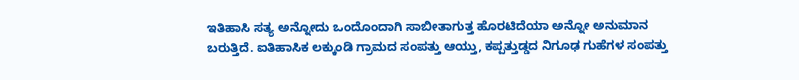ಇತಿಹಾಸಿ ಸತ್ಯ ಅನ್ನೋದು ಒಂದೊಂದಾಗಿ ಸಾಬೀತಾಗುತ್ತ ಹೊರಟಿದೆಯಾ ಅನ್ನೋ ಅನುಮಾನ ಬರುತ್ತಿದೆ. ಐತಿಹಾಸಿಕ ಲಕ್ಕುಂಡಿ ಗ್ರಾಮದ ಸಂಪತ್ತು ಆಯ್ತು, ಕಪ್ಪತ್ತುಡ್ಡದ ನಿಗೂಢ ಗುಹೆಗಳ ಸಂಪತ್ತು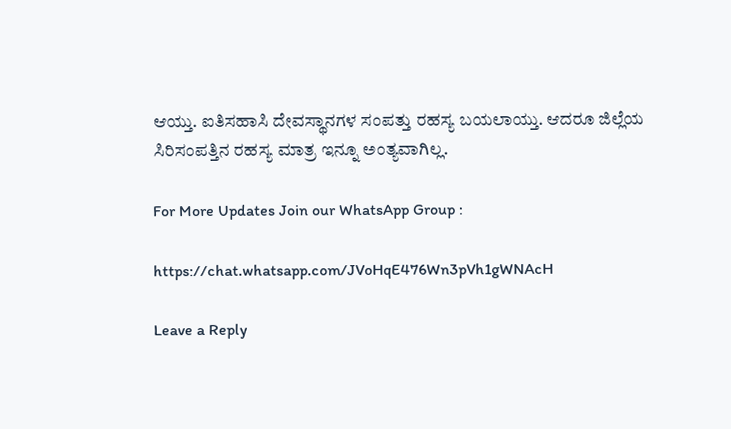ಆಯ್ತು. ಐತಿಸಹಾಸಿ ದೇವಸ್ಥಾನಗಳ ಸಂಪತ್ತು ರಹಸ್ಯ ಬಯಲಾಯ್ತು. ಆದರೂ ಜಿಲ್ಲೆಯ ಸಿರಿಸಂಪತ್ತಿನ ರಹಸ್ಯ ಮಾತ್ರ ಇನ್ನೂ ಅಂತ್ಯವಾಗಿಲ್ಲ.

For More Updates Join our WhatsApp Group :

https://chat.whatsapp.com/JVoHqE476Wn3pVh1gWNAcH

Leave a Reply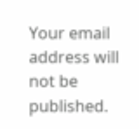Your email address will not be published.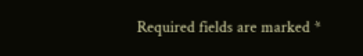Required fields are marked *